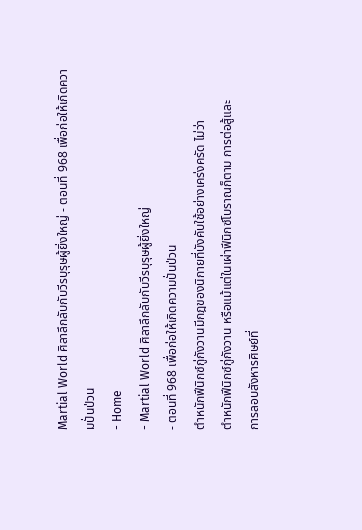Martial World ศิลาลึกลับกับวีรบุรุษผู้ยิ่งใหญ่ - ตอนที่ 968 เพื่อก่อให้เกิดความปั่นป่วน
- Home
- Martial World ศิลาลึกลับกับวีรบุรุษผู้ยิ่งใหญ่
- ตอนที่ 968 เพื่อก่อให้เกิดความปั่นป่วน
ตำหนักฟีนิกซ์กู่กังวานมีกฎของนิกายที่บังคับใช้อย่างเคร่งครัด ไม่ว่า
ตำหนักฟีนิกซ์กู่กังวาน หรือแม้แต่ในเผ่าฟีนิกซ์โบราณก็ตาม การต่อสู้และ
การลอบสังหารศิษย์ที่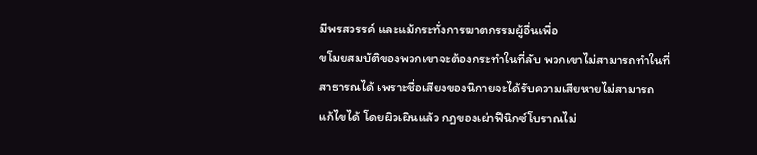มีพรสวรรค์ และแม้กระทั่งการฆาตกรรมผู้อื่นเพื่อ
ขโมยสมบัติของพวกเขาจะต้องกระทำในที่ลับ พวกเขาไม่สามารถทำในที่
สาธารณได้ เพราะชื่อเสียงของนิกายจะได้รับความเสียหายไม่สามารถ
แก้ไขได้ โดยผิวเผินแล้ว กฎของเผ่าฟีนิกซ์โบราณไม่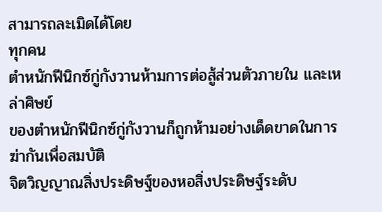สามารถละเมิดได้โดย
ทุกคน
ตำหนักฟีนิกซ์กู่กังวานห้ามการต่อสู้ส่วนตัวภายใน และเหล่าศิษย์
ของตำหนักฟีนิกซ์กู่กังวานก็ถูกห้ามอย่างเด็ดขาดในการฆ่ากันเพื่อสมบัติ
จิตวิญญาณสิ่งประดิษฐ์ของหอสิ่งประดิษฐ์ระดับ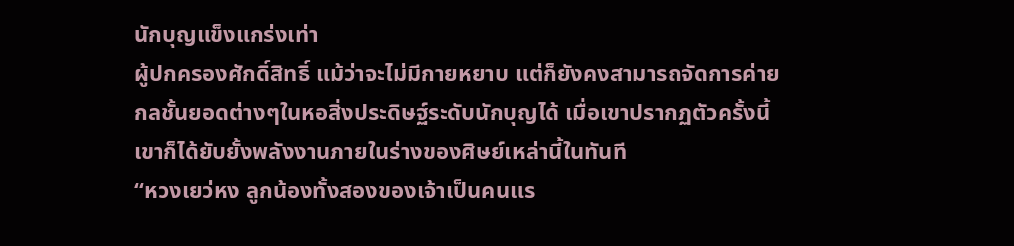นักบุญแข็งแกร่งเท่า
ผู้ปกครองศักดิ์สิทธิ์ แม้ว่าจะไม่มีกายหยาบ แต่ก็ยังคงสามารถจัดการค่าย
กลชั้นยอดต่างๆในหอสิ่งประดิษฐ์ระดับนักบุญได้ เมื่อเขาปรากฏตัวครั้งนี้
เขาก็ได้ยับยั้งพลังงานภายในร่างของศิษย์เหล่านี้ในทันที
“หวงเยว่หง ลูกน้องทั้งสองของเจ้าเป็นคนแร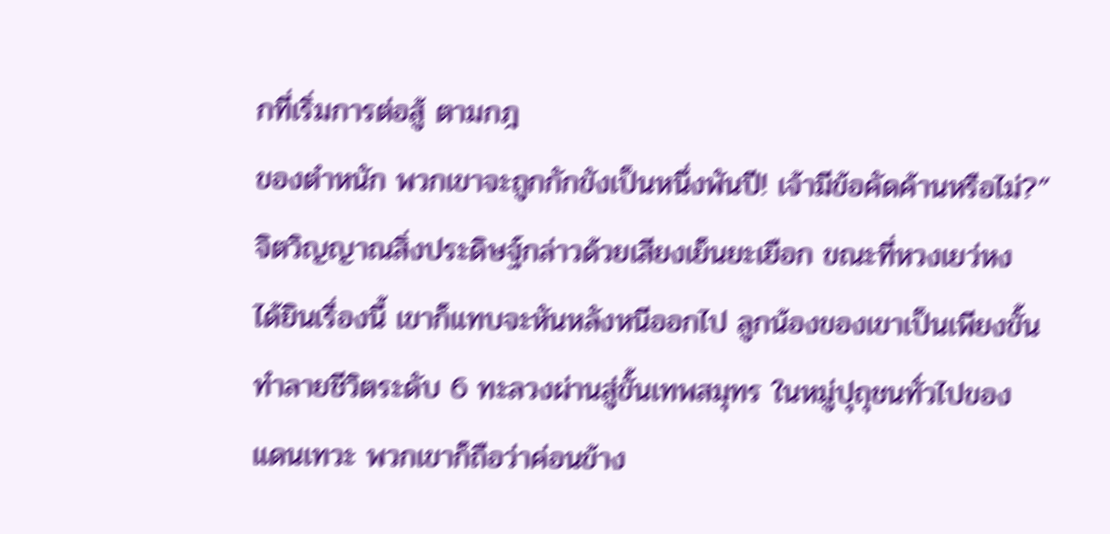กที่เริ่มการต่อสู้ ตามกฎ
ของตำหนัก พวกเขาจะถูกกักขังเป็นหนึ่งพันปี! เจ้ามีข้อคัดค้านหรือไม่?”
จิตวิญญาณสิ่งประดิษฐ์กล่าวด้วยเสียงเย็นยะเยือก ขณะที่หวงเยว่หง
ได้ยินเรื่องนี้ เขาก็แทบจะหันหลังหนีออกไป ลูกน้องของเขาเป็นเพียงขั้น
ทำลายชีวิตระดับ 6 ทะลวงผ่านสู่ขั้นเทพสมุทร ในหมู่ปุถุชนทั่วไปของ
แดนเทวะ พวกเขาก็ถือว่าค่อนข้าง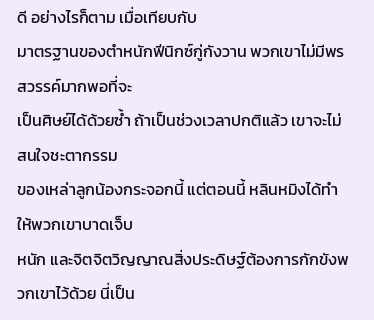ดี อย่างไรก็ตาม เมื่อเทียบกับ
มาตรฐานของตำหนักฟีนิกซ์กู่กังวาน พวกเขาไม่มีพรสวรรค์มากพอที่จะ
เป็นศิษย์ได้ด้วยซ้ำ ถ้าเป็นช่วงเวลาปกติแล้ว เขาจะไม่สนใจชะตากรรม
ของเหล่าลูกน้องกระจอกนี้ แต่ตอนนี้ หลินหมิงได้ทำให้พวกเขาบาดเจ็บ
หนัก และจิตจิตวิญญาณสิ่งประดิษฐ์ต้องการกักขังพวกเขาไว้ด้วย นี่เป็น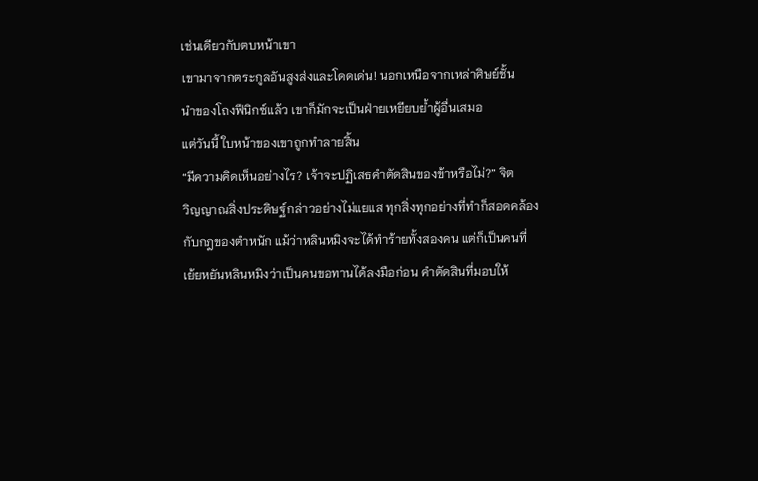เช่นเดียวกับตบหน้าเขา
เขามาจากตระกูลอันสูงส่งและโดดเด่น! นอกเหนือจากเหล่าศิษย์ชั้น
นำของโถงฟีนิกซ์แล้ว เขาก็มักจะเป็นฝ่ายเหยียบย้ำผู้อื่นเสมอ
แต่วันนี้ ใบหน้าของเขาถูกทำลายสิ้น
“มีความคิดเห็นอย่างไร? เจ้าจะปฏิเสธคำตัดสินของข้าหรือไม่?” จิต
วิญญาณสิ่งประดิษฐ์กล่าวอย่างไม่แยแส ทุกสิ่งทุกอย่างที่ทำก็สอดคล้อง
กับกฎของตำหนัก แม้ว่าหลินหมิงจะได้ทำร้ายทั้งสองคน แต่ก็เป็นคนที่
เย้ยหยันหลินหมิงว่าเป็นคนขอทานได้ลงมือก่อน คำตัดสินที่มอบให้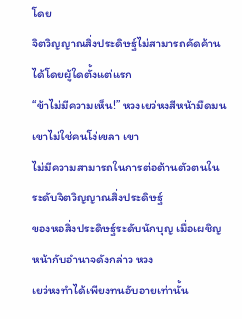โดย
จิตวิญญาณสิ่งประดิษฐ์ไม่สามารถคัดค้านได้โดยผู้ใดตั้งแต่แรก
“ข้าไม่มีความเห็น!” หวงเยว่หงสีหน้ามืดมน เขาไม่ใช่คนโง่เขลา เขา
ไม่มีความสามารถในการต่อต้านตัวตนในระดับจิตวิญญาณสิ่งประดิษฐ์
ของหอสิ่งประดิษฐ์ระดับนักบุญ เมื่อเผชิญหน้ากับอำนาจดังกล่าว หวง
เยว่หงทำได้เพียงทนอับอายเท่านั้น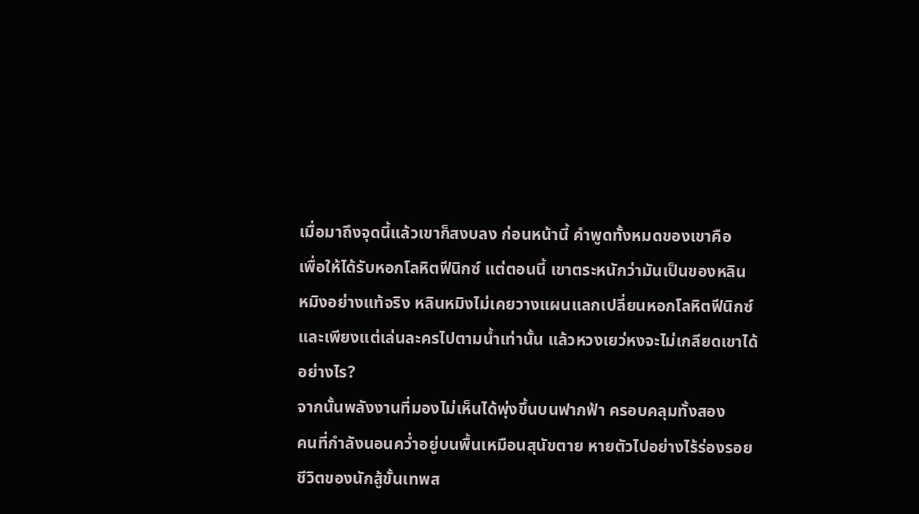เมื่อมาถึงจุดนี้แล้วเขาก็สงบลง ก่อนหน้านี้ คำพูดทั้งหมดของเขาคือ
เพื่อให้ได้รับหอกโลหิตฟีนิกซ์ แต่ตอนนี้ เขาตระหนักว่ามันเป็นของหลิน
หมิงอย่างแท้จริง หลินหมิงไม่เคยวางแผนแลกเปลี่ยนหอกโลหิตฟีนิกซ์
และเพียงแต่เล่นละครไปตามน้ำเท่านั้น แล้วหวงเยว่หงจะไม่เกลียดเขาได้
อย่างไร?
จากนั้นพลังงานที่มองไม่เห็นได้พุ่งขึ้นบนฟากฟ้า ครอบคลุมทั้งสอง
คนที่กำลังนอนคว่ำอยู่บนพื้นเหมือนสุนัขตาย หายตัวไปอย่างไร้ร่องรอย
ชีวิตของนักสู้ขั้นเทพส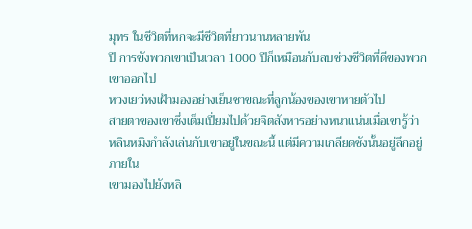มุทร ในชีวิตที่หกจะมีชีวิตที่ยาวนานหลายพัน
ปี การขังพวกเขาเป็นเวลา 1000 ปีก็เหมือนกับลบช่วงชีวิตที่ดีของพวก
เขาออกไป
หวงเยว่หงเฝ้ามองอย่างเย็นชาขณะที่ลูกน้องของเขาหายตัวไป
สายตาของเขาซึ่งเต็มเปี่ยมไปด้วยจิตสังหารอย่างหนาแน่นเมื่อเขารู้ว่า
หลินหมิงกำลังเล่นกับเขาอยู่ในขณะนี้ แต่มีความเกลียดชังนั้นอยู่ลึกอยู่
ภายใน
เขามองไปยังหลิ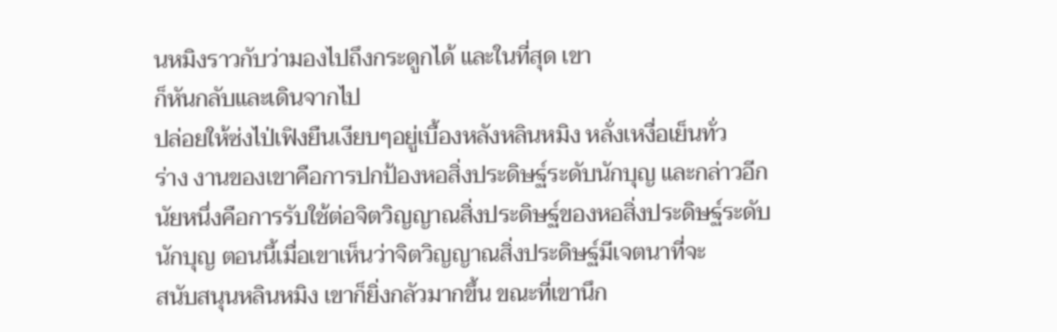นหมิงราวกับว่ามองไปถึงกระดูกได้ และในที่สุด เขา
ก็หันกลับและเดินจากไป
ปล่อยให้ซ่งไป่เฟิงยืนเงียบๆอยู่เบื้องหลังหลินหมิง หลั่งเหงื่อเย็นทั่ว
ร่าง งานของเขาคือการปกป้องหอสิ่งประดิษฐ์ระดับนักบุญ และกล่าวอีก
นัยหนึ่งคือการรับใช้ต่อจิตวิญญาณสิ่งประดิษฐ์ของหอสิ่งประดิษฐ์ระดับ
นักบุญ ตอนนี้เมื่อเขาเห็นว่าจิตวิญญาณสิ่งประดิษฐ์มีเจตนาที่จะ
สนับสนุนหลินหมิง เขาก็ยิ่งกลัวมากขึ้น ขณะที่เขานึก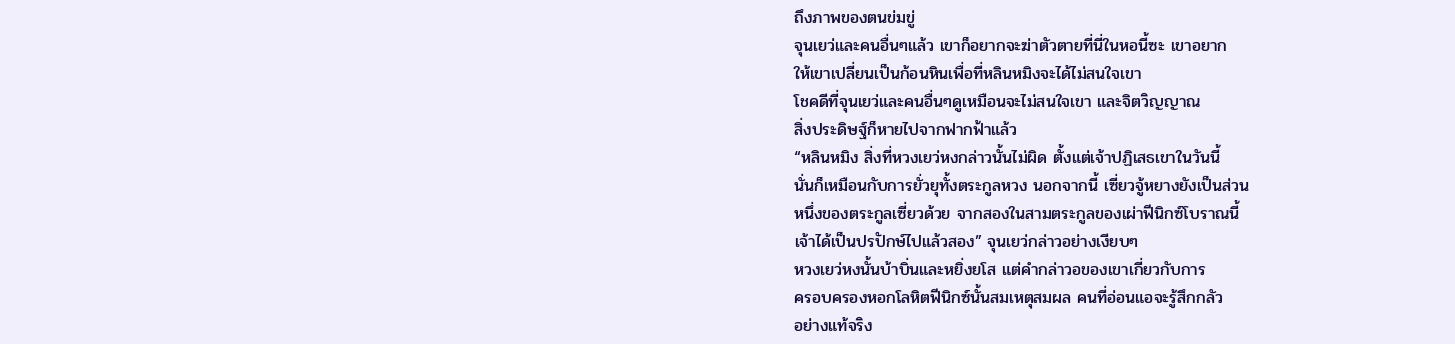ถึงภาพของตนข่มขู่
จุนเยว่และคนอื่นๆแล้ว เขาก็อยากจะฆ่าตัวตายที่นี่ในหอนี้ซะ เขาอยาก
ให้เขาเปลี่ยนเป็นก้อนหินเพื่อที่หลินหมิงจะได้ไม่สนใจเขา
โชคดีที่จุนเยว่และคนอื่นๆดูเหมือนจะไม่สนใจเขา และจิตวิญญาณ
สิ่งประดิษฐ์ก็หายไปจากฟากฟ้าแล้ว
“หลินหมิง สิ่งที่หวงเยว่หงกล่าวนั้นไม่ผิด ตั้งแต่เจ้าปฏิเสธเขาในวันนี้
นั่นก็เหมือนกับการยั่วยุทั้งตระกูลหวง นอกจากนี้ เซี่ยวจู้หยางยังเป็นส่วน
หนึ่งของตระกูลเซี่ยวด้วย จากสองในสามตระกูลของเผ่าฟีนิกซ์โบราณนี้
เจ้าได้เป็นปรปักษ์ไปแล้วสอง” จุนเยว่กล่าวอย่างเงียบๆ
หวงเยว่หงนั้นบ้าบิ่นและหยิ่งยโส แต่คำกล่าวอของเขาเกี่ยวกับการ
ครอบครองหอกโลหิตฟีนิกซ์นั้นสมเหตุสมผล คนที่อ่อนแอจะรู้สึกกลัว
อย่างแท้จริง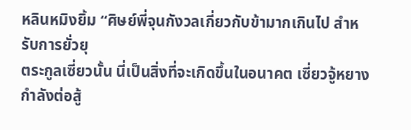หลินหมิงยิ้ม “ศิษย์พี่จุนกังวลเกี่ยวกับข้ามากเกินไป สำหรับการยั่วยุ
ตระกูลเซี่ยวนั้น นี่เป็นสิ่งที่จะเกิดขึ้นในอนาคต เซี่ยวจู้หยางกำลังต่อสู้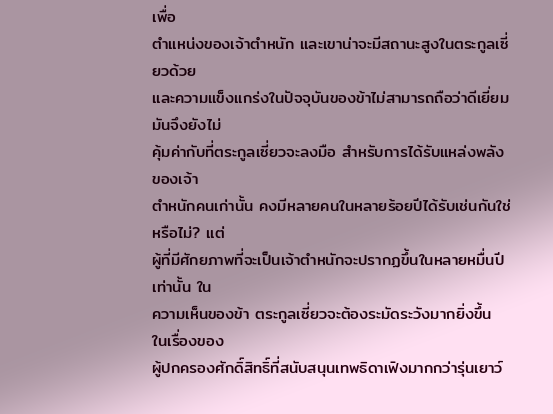เพื่อ
ตำแหน่งของเจ้าตำหนัก และเขาน่าจะมีสถานะสูงในตระกูลเซี่ยวด้วย
และความแข็งแกร่งในปัจจุบันของข้าไม่สามารถถือว่าดีเยี่ยม มันจึงยังไม่
คุ้มค่ากับที่ตระกูลเซี่ยวจะลงมือ สำหรับการได้รับแหล่งพลังของเจ้า
ตำหนักคนเก่านั้น คงมีหลายคนในหลายร้อยปีได้รับเช่นกันใช่หรือไม่? แต่
ผู้ที่มีศักยภาพที่จะเป็นเจ้าตำหนักจะปรากฏขึ้นในหลายหมื่นปีเท่านั้น ใน
ความเห็นของข้า ตระกูลเซี่ยวจะต้องระมัดระวังมากยิ่งขึ้น ในเรื่องของ
ผู้ปกครองศักดิ์สิทธิ์ที่สนับสนุนเทพธิดาเฟิงมากกว่ารุ่นเยาว์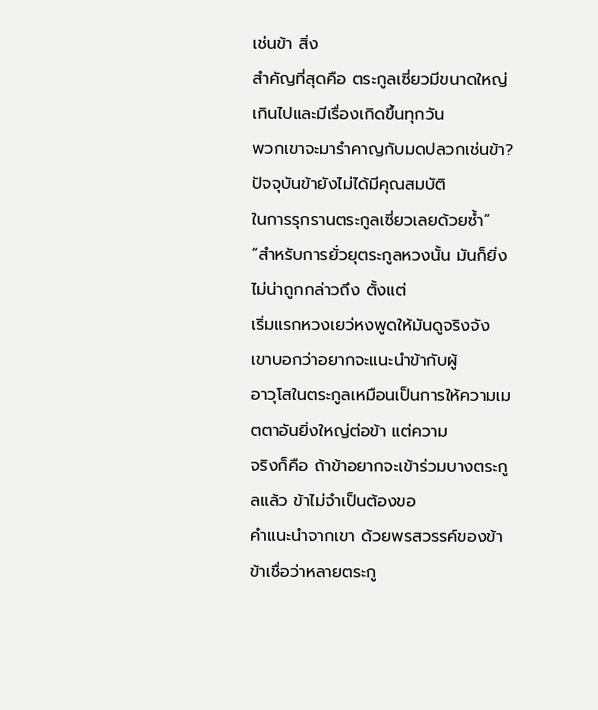เช่นข้า สิ่ง
สำคัญที่สุดคือ ตระกูลเซี่ยวมีขนาดใหญ่เกินไปและมีเรื่องเกิดขึ้นทุกวัน
พวกเขาจะมารำคาญกับมดปลวกเช่นข้า? ปัจจุบันข้ายังไม่ได้มีคุณสมบัติ
ในการรุกรานตระกูลเซี่ยวเลยด้วยซ้ำ”
“สำหรับการยั่วยุตระกูลหวงนั้น มันก็ยิ่งไม่น่าถูกกล่าวถึง ตั้งแต่
เริ่มแรกหวงเยว่หงพูดให้มันดูจริงจัง เขาบอกว่าอยากจะแนะนำข้ากับผู้
อาวุโสในตระกูลเหมือนเป็นการให้ความเมตตาอันยิ่งใหญ่ต่อข้า แต่ความ
จริงก็คือ ถ้าข้าอยากจะเข้าร่วมบางตระกูลแล้ว ข้าไม่จำเป็นต้องขอ
คำแนะนำจากเขา ด้วยพรสวรรค์ของข้า ข้าเชื่อว่าหลายตระกู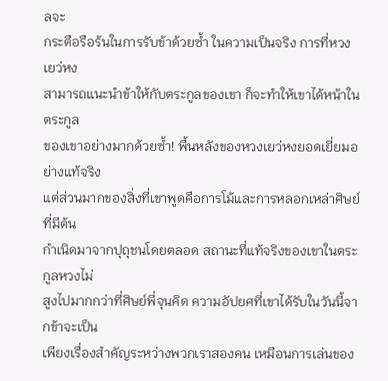ลจะ
กระตือรือร้นในการรับข้าด้วยซ้ำ ในความเป็นจริง การที่หวงเยว่หง
สามารถแนะนำข้าให้กับตระกูลของเขา ก็จะทำให้เขาได้หน้าในตระกูล
ของเขาอย่างมากด้วยซ้ำ! พื้นหลังของหวงเยว่หงยอดเยี่ยมอย่างแท้จริง
แต่ส่วนมากของสิ่งที่เขาพูดคือการโม้และการหลอกเหล่าศิษย์ที่มีต้น
กำเนิดมาจากปุถุชนโดยตลอด สถานะที่แท้จริงของเขาในตระกูลหวงไม่
สูงไปมากกว่าที่ศิษย์พี่จุนคิด ความอัปยศที่เขาได้รับในวันนี้จากข้าจะเป็น
เพียงเรื่องสำคัญระหว่างพวกเราสองคน เหมือนการเล่นของ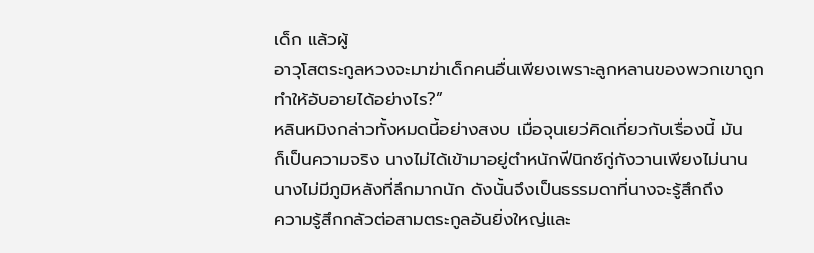เด็ก แล้วผู้
อาวุโสตระกูลหวงจะมาฆ่าเด็กคนอื่นเพียงเพราะลูกหลานของพวกเขาถูก
ทำให้อับอายได้อย่างไร?”
หลินหมิงกล่าวทั้งหมดนี้อย่างสงบ เมื่อจุนเยว่คิดเกี่ยวกับเรื่องนี้ มัน
ก็เป็นความจริง นางไม่ได้เข้ามาอยู่ตำหนักฟีนิกซ์กู่กังวานเพียงไม่นาน
นางไม่มีภูมิหลังที่ลึกมากนัก ดังนั้นจึงเป็นธรรมดาที่นางจะรู้สึกถึง
ความรู้สึกกลัวต่อสามตระกูลอันยิ่งใหญ่และ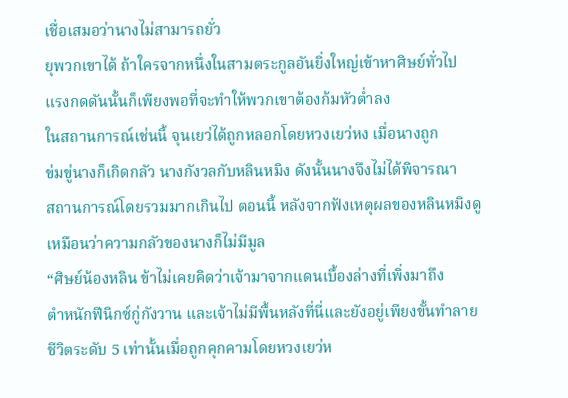เชื่อเสมอว่านางไม่สามารถยั่ว
ยุพวกเขาได้ ถ้าใครจากหนึ่งในสามตระกูลอันยิ่งใหญ่เข้าหาศิษย์ทั่วไป
แรงกดดันนั้นก็เพียงพอที่จะทำให้พวกเขาต้องก้มหัวต่ำลง
ในสถานการณ์เช่นนี้ จุนเยว่ได้ถูกหลอกโดยหวงเยว่หง เมื่อนางถูก
ข่มขู่นางก็เกิดกลัว นางกังวลกับหลินหมิง ดังนั้นนางจึงไม่ได้พิจารณา
สถานการณ์โดยรวมมากเกินไป ตอนนี้ หลังจากฟังเหตุผลของหลินหมิงดู
เหมือนว่าความกลัวของนางก็ไม่มีมูล
“ศิษย์น้องหลิน ข้าไม่เคยคิดว่าเจ้ามาจากแดนเบื้องล่างที่เพิ่งมาถึง
ตำหนักฟีนิกซ์กู่กังวาน และเจ้าไม่มีพื้นหลังที่นี่และยังอยู่เพียงขั้นทำลาย
ชีวิตระดับ 5 เท่านั้นเมื่อถูกคุกคามโดยหวงเยว่ห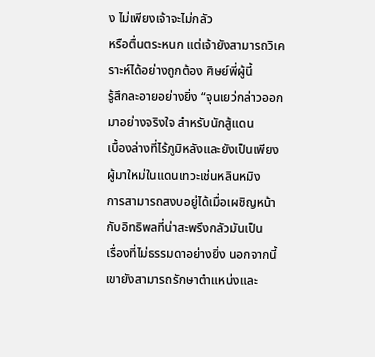ง ไม่เพียงเจ้าจะไม่กลัว
หรือตื่นตระหนก แต่เจ้ายังสามารถวิเคราะห์ได้อย่างถูกต้อง ศิษย์พี่ผู้นี้
รู้สึกละอายอย่างยิ่ง “จุนเยว่กล่าวออกมาอย่างจริงใจ สำหรับนักสู้แดน
เบื้องล่างที่ไร้ภูมิหลังและยังเป็นเพียงผู้มาใหม่ในแดนเทวะเช่นหลินหมิง
การสามารถสงบอยู่ได้เมื่อเผชิญหน้ากับอิทธิพลที่น่าสะพรึงกลัวมันเป็น
เรื่องที่ไม่ธรรมดาอย่างยิ่ง นอกจากนี้เขายังสามารถรักษาตำแหน่งและ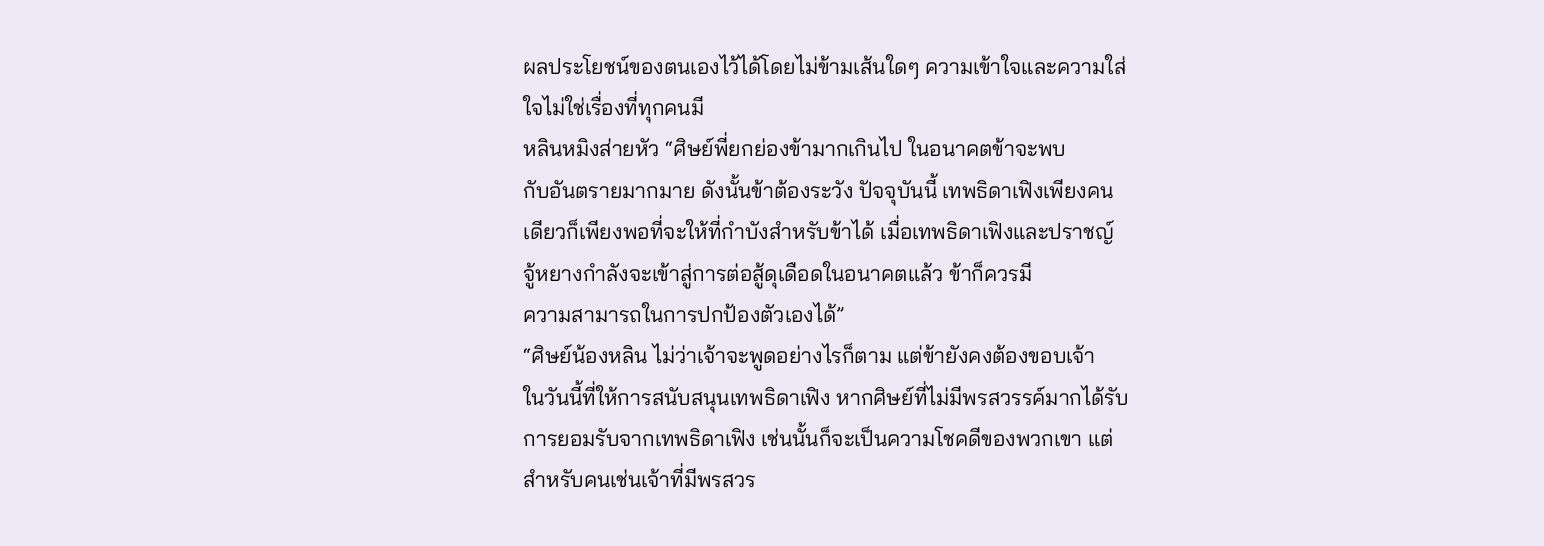ผลประโยชน์ของตนเองไว้ได้โดยไม่ข้ามเส้นใดๆ ความเข้าใจและความใส่
ใจไม่ใช่เรื่องที่ทุกคนมี
หลินหมิงส่ายหัว “ศิษย์พี่ยกย่องข้ามากเกินไป ในอนาคตข้าจะพบ
กับอันตรายมากมาย ดังนั้นข้าต้องระวัง ปัจจุบันนี้ เทพธิดาเฟิงเพียงคน
เดียวก็เพียงพอที่จะให้ที่กำบังสำหรับข้าได้ เมื่อเทพธิดาเฟิงและปราชญ์
จู้หยางกำลังจะเข้าสู่การต่อสู้ดุเดือดในอนาคตแล้ว ข้าก็ควรมี
ความสามารถในการปกป้องตัวเองได้”
“ศิษย์น้องหลิน ไม่ว่าเจ้าจะพูดอย่างไรก็ตาม แต่ข้ายังคงต้องขอบเจ้า
ในวันนี้ที่ให้การสนับสนุนเทพธิดาเฟิง หากศิษย์ที่ไม่มีพรสวรรค์มากได้รับ
การยอมรับจากเทพธิดาเฟิง เช่นนั้นก็จะเป็นความโชคดีของพวกเขา แต่
สำหรับคนเช่นเจ้าที่มีพรสวร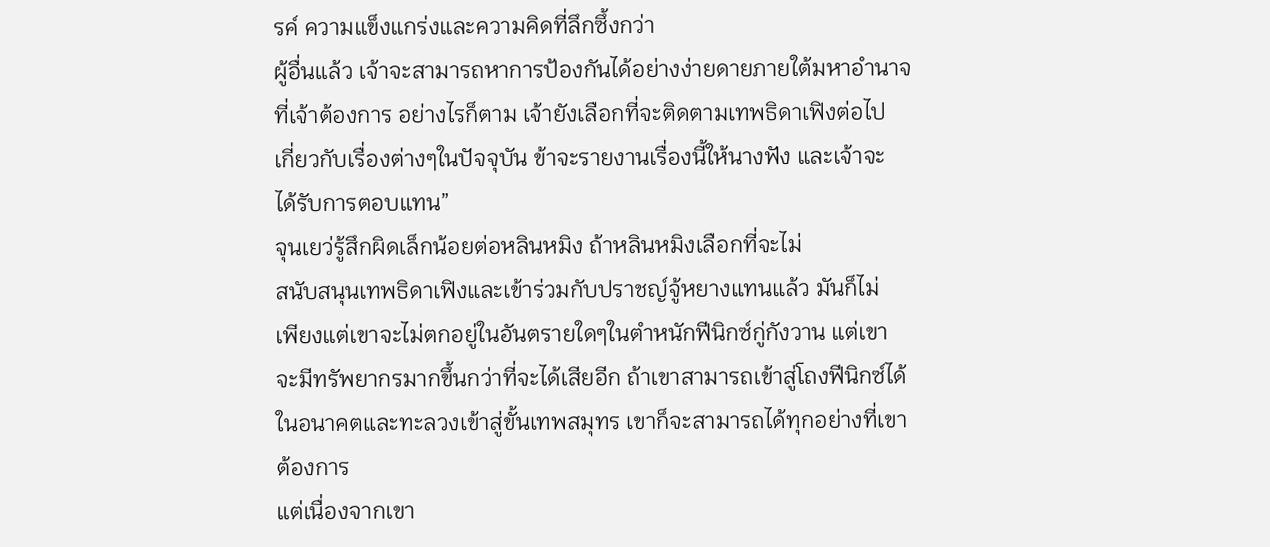รค์ ความแข็งแกร่งและความคิดที่ลึกซึ้งกว่า
ผู้อื่นแล้ว เจ้าจะสามารถหาการป้องกันได้อย่างง่ายดายภายใต้มหาอำนาจ
ที่เจ้าต้องการ อย่างไรก็ตาม เจ้ายังเลือกที่จะติดตามเทพธิดาเฟิงต่อไป
เกี่ยวกับเรื่องต่างๆในปัจจุบัน ข้าจะรายงานเรื่องนี้ให้นางฟัง และเจ้าจะ
ได้รับการตอบแทน”
จุนเยว่รู้สึกผิดเล็กน้อยต่อหลินหมิง ถ้าหลินหมิงเลือกที่จะไม่
สนับสนุนเทพธิดาเฟิงและเข้าร่วมกับปราชญ์จู้หยางแทนแล้ว มันก็ไม่
เพียงแต่เขาจะไม่ตกอยู่ในอันตรายใดๆในตำหนักฟีนิกซ์กู่กังวาน แต่เขา
จะมีทรัพยากรมากขึ้นกว่าที่จะได้เสียอีก ถ้าเขาสามารถเข้าสู่โถงฟีนิกซ์ได้
ในอนาคตและทะลวงเข้าสู่ขั้นเทพสมุทร เขาก็จะสามารถได้ทุกอย่างที่เขา
ต้องการ
แต่เนื่องจากเขา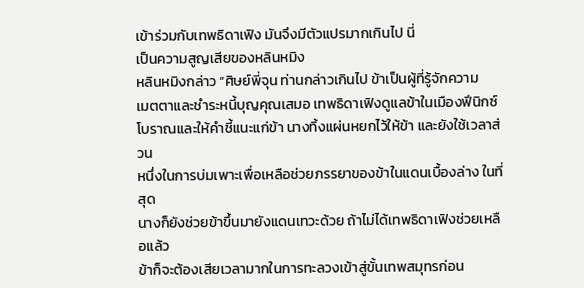เข้าร่วมกับเทพธิดาเฟิง มันจึงมีตัวแปรมากเกินไป นี่
เป็นความสูญเสียของหลินหมิง
หลินหมิงกล่าว “ศิษย์พี่จุน ท่านกล่าวเกินไป ข้าเป็นผู้ที่รู้จักความ
เมตตาและชำระหนี้บุญคุณเสมอ เทพธิดาเฟิงดูแลข้าในเมืองฟีนิกซ์
โบราณและให้คำชี้แนะแก่ข้า นางทิ้งแผ่นหยกไว้ให้ข้า และยังใช้เวลาส่วน
หนึ่งในการบ่มเพาะเพื่อเหลือช่วยภรรยาของข้าในแดนเบื้องล่าง ในที่สุด
นางก็ยังช่วยข้าขึ้นมายังแดนเทวะด้วย ถ้าไม่ได้เทพธิดาเฟิงช่วยเหลือแล้ว
ข้าก็จะต้องเสียเวลามากในการทะลวงเข้าสู่ขั้นเทพสมุทรก่อน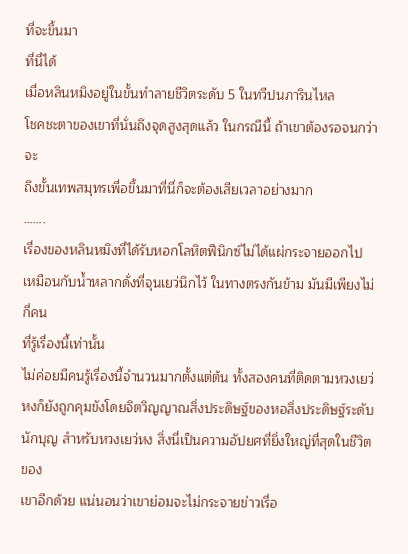ที่จะขึ้นมา
ที่นี่ได้
เมื่อหลินหมิงอยู่ในขั้นทำลายชีวิตระดับ 5 ในทวีปนภารินไหล
โชคชะตาของเขาที่นั่นถึงจุดสูงสุดแล้ว ในกรณีนี้ ถ้าเขาต้องรอจนกว่าจะ
ถึงขั้นเทพสมุทรเพื่อขึ้นมาที่นี่ก็จะต้องเสียเวลาอย่างมาก
…….
เรื่องของหลินหมิงที่ได้รับหอกโลหิตฟีนิกซ์ไม่ได้แผ่กระจายออกไป
เหมือนกับน้ำหลากดั่งที่จุนเยว่นึกไว้ ในทางตรงกันข้าม มันมีเพียงไม่กี่คน
ที่รู้เรื่องนี้เท่านั้น
ไม่ค่อยมีคนรู้เรื่องนี้จำนวนมากตั้งแต่ต้น ทั้งสองคนที่ติดตามหวงเยว่
หงก็ยังถูกคุมขังโดยจิตวิญญาณสิ่งประดิษฐ์ของหอสิ่งประดิษฐ์ระดับ
นักบุญ สำหรับหวงเยว่หง สิ่งนี่เป็นความอัปยศที่ยิ่งใหญ่ที่สุดในชีวิตของ
เขาอีกด้วย แน่นอนว่าเขาย่อมจะไม่กระจายข่าวเรื่อ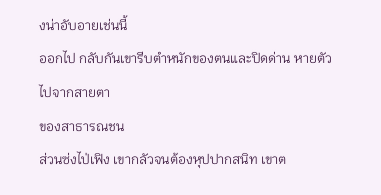งน่าอับอายเช่นนี้
ออกไป กลับกันเขารีบตำหนักของตนและปิดด่าน หายตัวไปจากสายตา
ของสาธารณชน
ส่วนซ่งไป่เฟิง เขากลัวจนต้องหุปปากสนิท เขาต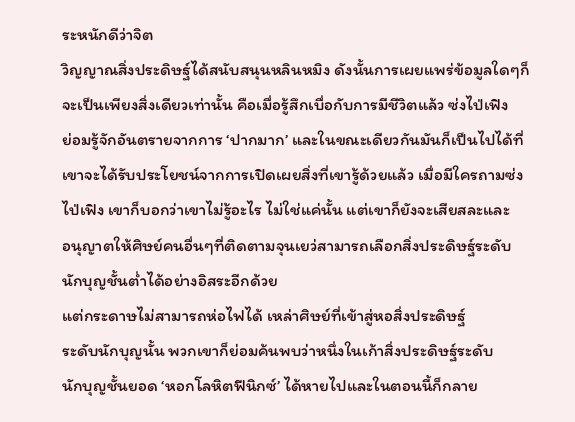ระหนักดีว่าจิต
วิญญาณสิ่งประดิษฐ์ได้สนับสนุนหลินหมิง ดังนั้นการเผยแพร่ข้อมูลใดๆก็
จะเป็นเพียงสิ่งเดียวเท่านั้น คือเมื่อรู้สึกเบื่อกับการมีชีวิตแล้ว ซ่งไป่เฟิง
ย่อมรู้จักอันตรายจากการ ‘ปากมาก’ และในขณะเดียวกันมันก็เป็นไปได้ที่
เขาจะได้รับประโยชน์จากการเปิดเผยสิ่งที่เขารู้ด้วยแล้ว เมื่อมีใครถามซ่ง
ไป่เฟิง เขาก็บอกว่าเขาไม่รู้อะไร ไม่ใช่แค่นั้น แต่เขาก็ยังจะเสียสละและ
อนุญาตให้ศิษย์คนอื่นๆที่ติดตามจุนเยว่สามารถเลือกสิ่งประดิษฐ์ระดับ
นักบุญชั้นต่ำได้อย่างอิสระอีกด้วย
แต่กระดาษไม่สามารถห่อไฟได้ เหล่าศิษย์ที่เข้าสู่หอสิ่งประดิษฐ์
ระดับนักบุญนั้น พวกเขาก็ย่อมค้นพบว่าหนึ่งในเก้าสิ่งประดิษฐ์ระดับ
นักบุญชั้นยอด ‘หอกโลหิตฟีนิกซ์’ ได้หายไปและในตอนนี้ก็กลาย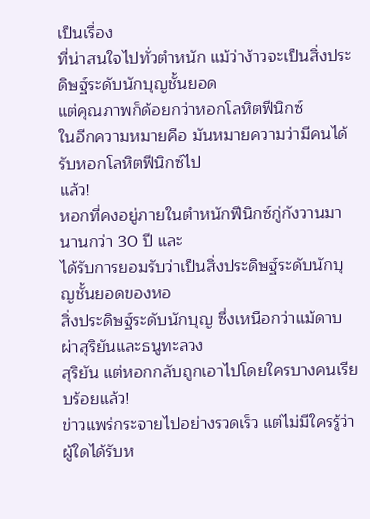เป็นเรื่อง
ที่น่าสนใจไปทั่วตำหนัก แม้ว่าง้าวจะเป็นสิ่งประดิษฐ์ระดับนักบุญชั้นยอด
แต่คุณภาพก็ด้อยกว่าหอกโลหิตฟีนิกซ์
ในอีกความหมายคือ มันหมายความว่ามีคนได้รับหอกโลหิตฟีนิกซ์ไป
แล้ว!
หอกที่คงอยู่ภายในตำหนักฟีนิกซ์กู่กังวานมานานกว่า 30 ปี และ
ได้รับการยอมรับว่าเป็นสิ่งประดิษฐ์ระดับนักบุญชั้นยอดของหอ
สิ่งประดิษฐ์ระดับนักบุญ ซึ่งเหนือกว่าแม้ดาบผ่าสุริยันและธนูทะลวง
สุริยัน แต่หอกกลับถูกเอาไปโดยใครบางคนเรียบร้อยแล้ว!
ข่าวแพร่กระจายไปอย่างรวดเร็ว แต่ไม่มีใครรู้ว่าผู้ใดได้รับห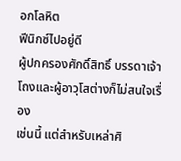อกโลหิต
ฟีนิกซ์ไปอยู่ดี
ผู้ปกครองศักดิ์สิทธิ์ บรรดาเจ้าโถงและผู้อาวุโสต่างก็ไม่สนใจเรื่อง
เช่นนี้ แต่สำหรับเหล่าศิ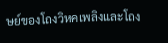ษย์ของโถงวิหคเพลิงและโถง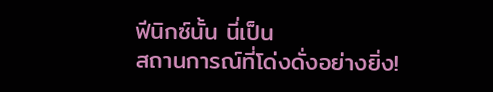ฟีนิกซ์นั้น นี่เป็น
สถานการณ์ที่โด่งดั่งอย่างยิ่ง!